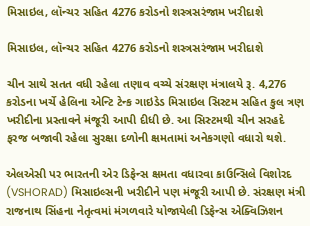મિસાઇલ, લૉન્ચર સહિત 4276 કરોડનો શસ્ત્રસરંજામ ખરીદાશે

મિસાઇલ, લૉન્ચર સહિત 4276 કરોડનો શસ્ત્રસરંજામ ખરીદાશે

ચીન સાથે સતત વધી રહેલા તણાવ વચ્ચે સંરક્ષણ મંત્રાલયે રૂ. 4,276 કરોડના ખર્ચે હેલિના એન્ટિ ટેન્ક ગાઇડેડ મિસાઇલ સિસ્ટમ સહિત કુલ ત્રણ ખરીદીના પ્રસ્તાવને મંજૂરી આપી દીધી છે. આ સિસ્ટમથી ચીન સરહદે ફરજ બજાવી રહેલા સુરક્ષા દળોની ક્ષમતામાં અનેકગણો વધારો થશે.

એલએસી પર ભારતની એર ડિફેન્સ ક્ષમતા વધારવા કાઉન્સિલે વિશોરદ (VSHORAD) મિસાઇલ્સની ખરીદીને પણ મંજૂરી આપી છે. સંરક્ષણ મંત્રી રાજનાથ સિંહના નેતૃત્વમાં મંગળવારે યોજાયેલી ડિફેન્સ એક્વિઝિશન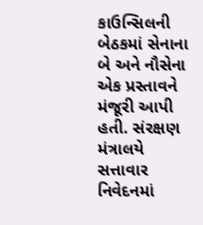કાઉન્સિલની બેઠકમાં સેનાના બે અને નૌસેના એક પ્રસ્તાવને મંજૂરી આપી હતી. સંરક્ષણ મંત્રાલયે સત્તાવાર નિવેદનમાં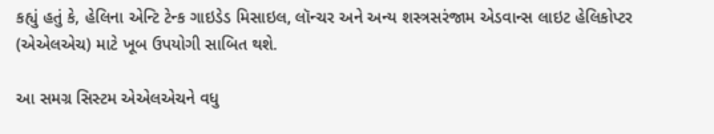કહ્યું હતું કે, હેલિના એન્ટિ ટેન્ક ગાઇડેડ મિસાઇલ, લૉન્ચર અને અન્ય શસ્ત્રસરંજામ એડવાન્સ લાઇટ હેલિકોપ્ટર (એએલએચ) માટે ખૂબ ઉપયોગી સાબિત થશે.

આ સમગ્ર સિસ્ટમ એએલએચને વધુ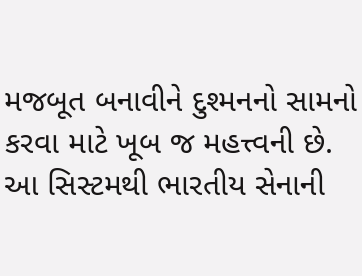મજબૂત બનાવીને દુશ્મનનો સામનો કરવા માટે ખૂબ જ મહત્ત્વની છે. આ સિસ્ટમથી ભારતીય સેનાની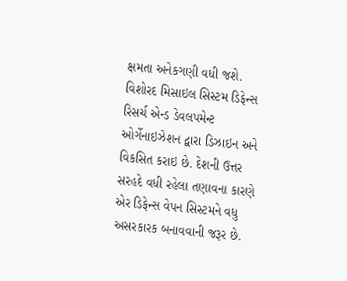ક્ષમતા અનેકગણી વધી જશે. વિશોરદ મિસાઇલ સિસ્ટમ ડિફેન્સ રિસર્ચ એન્ડ ડેવલપમેન્ટ ઓર્ગેનાઇઝેશન દ્વારા ડિઝાઇન અને વિકસિત કરાઇ છે. દેશની ઉત્તર સરહદે વધી રહેલા તણાવના કારણે એર ડિફેન્સ વેપન સિસ્ટમને વધુ અસરકારક બનાવવાની જરૂર છે.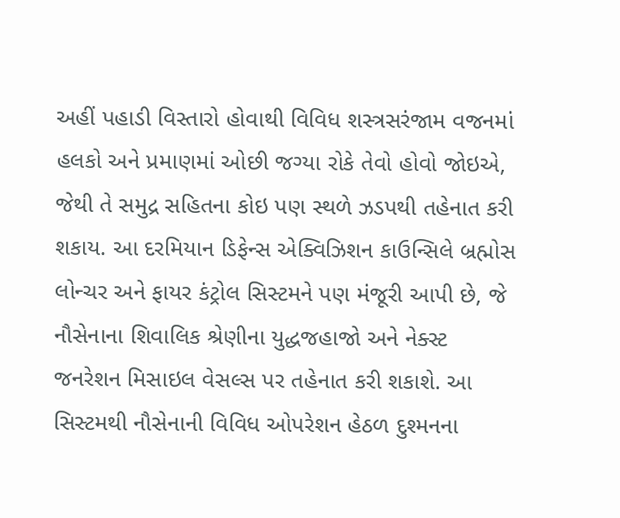અહીં પહાડી વિસ્તારો હોવાથી વિવિધ શસ્ત્રસરંજામ વજનમાં હલકો અને પ્રમાણમાં ઓછી જગ્યા રોકે તેવો હોવો જોઇએ, જેથી તે સમુદ્ર સહિતના કોઇ પણ સ્થળે ઝડપથી તહેનાત કરી શકાય. આ દરમિયાન ડિફેન્સ એક્વિઝિશન કાઉન્સિલે બ્રહ્મોસ લોન્ચર અને ફાયર કંટ્રોલ સિસ્ટમને પણ મંજૂરી આપી છે, જે નૌસેનાના શિવાલિક શ્રેણીના યુદ્ધજહાજો અને નેક્સ્ટ જનરેશન મિસાઇલ વેસલ્સ પર તહેનાત કરી શકાશે. આ સિસ્ટમથી નૌસેનાની વિવિધ ઓપરેશન હેઠળ દુશ્મનના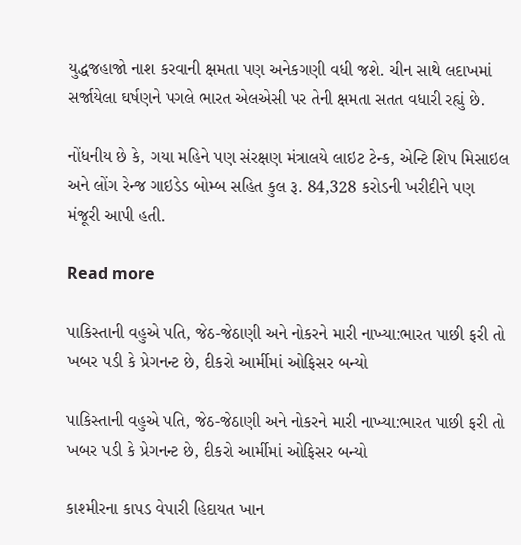યુદ્ધજહાજો નાશ કરવાની ક્ષમતા પણ અનેકગણી વધી જશે. ચીન સાથે લદાખમાં સર્જાયેલા ઘર્ષણને પગલે ભારત એલએસી પર તેની ક્ષમતા સતત વધારી રહ્યું છે.

નોંધનીય છે કે, ગયા મહિને પણ સંરક્ષણ મંત્રાલયે લાઇટ ટેન્ક, એન્ટિ શિપ મિસાઇલ અને લોંગ રેન્જ ગાઇડેડ બોમ્બ સહિત કુલ રૂ. 84,328 કરોડની ખરીદીને પણ મંજૂરી આપી હતી.

Read more

પાકિસ્તાની વહુએ પતિ, જેઠ-જેઠાણી અને નોકરને મારી નાખ્યા:ભારત પાછી ફરી તો ખબર પડી કે પ્રેગનન્ટ છે, દીકરો આર્મીમાં ઓફિસર બન્યો

પાકિસ્તાની વહુએ પતિ, જેઠ-જેઠાણી અને નોકરને મારી નાખ્યા:ભારત પાછી ફરી તો ખબર પડી કે પ્રેગનન્ટ છે, દીકરો આર્મીમાં ઓફિસર બન્યો

કાશ્મીરના કાપડ વેપારી હિદાયત ખાન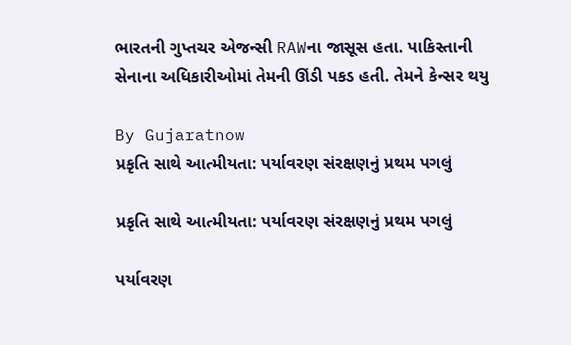ભારતની ગુપ્તચર એજન્સી RAWના જાસૂસ હતા. પાકિસ્તાની સેનાના અધિકારીઓમાં તેમની ઊંડી પકડ હતી. તેમને કેન્સર થયુ

By Gujaratnow
પ્રકૃતિ સાથે આત્મીયતા: પર્યાવરણ સંરક્ષણનું પ્રથમ પગલું

પ્રકૃતિ સાથે આત્મીયતા: પર્યાવરણ સંરક્ષણનું પ્રથમ પગલું

પર્યાવરણ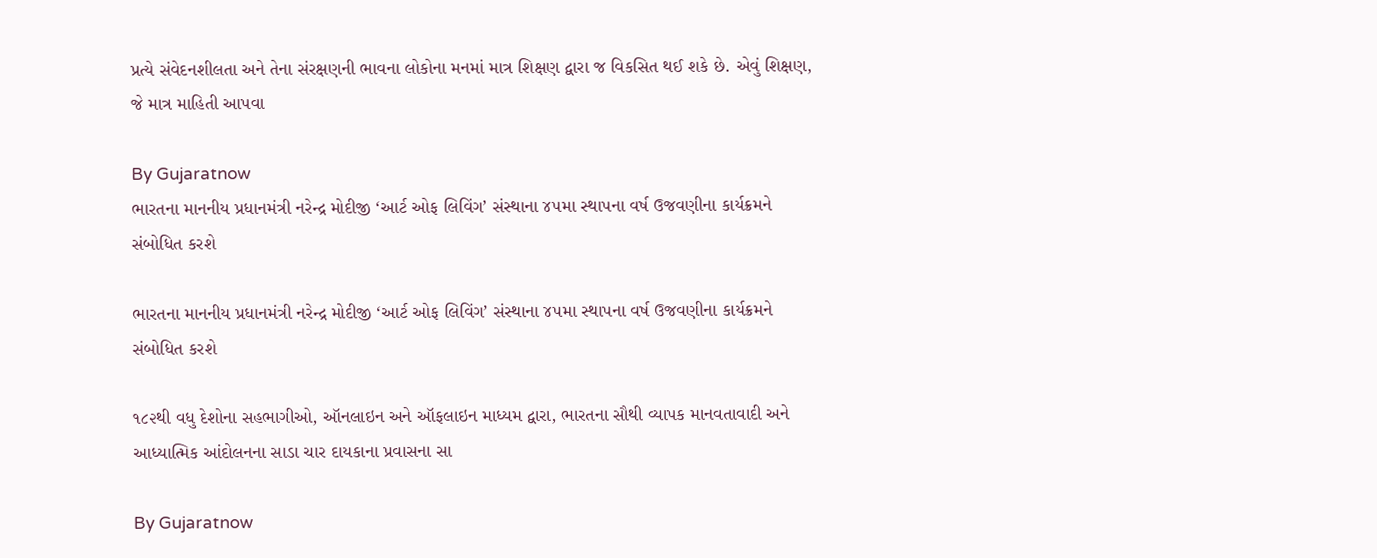પ્રત્યે સંવેદનશીલતા અને તેના સંરક્ષણની ભાવના લોકોના મનમાં માત્ર શિક્ષણ દ્વારા જ વિકસિત થઈ શકે છે. એવું શિક્ષણ, જે માત્ર માહિતી આપવા

By Gujaratnow
ભારતના માનનીય પ્રધાનમંત્રી નરેન્દ્ર મોદીજી ‘આર્ટ ઓફ લિવિંગ’ સંસ્થાના ૪૫મા સ્થાપના વર્ષ ઉજવણીના કાર્યક્રમને સંબોધિત કરશે

ભારતના માનનીય પ્રધાનમંત્રી નરેન્દ્ર મોદીજી ‘આર્ટ ઓફ લિવિંગ’ સંસ્થાના ૪૫મા સ્થાપના વર્ષ ઉજવણીના કાર્યક્રમને સંબોધિત કરશે

૧૮૨થી વધુ દેશોના સહભાગીઓ, ઑનલાઇન અને ઑફલાઇન માધ્યમ દ્વારા, ભારતના સૌથી વ્યાપક માનવતાવાદી અને આધ્યાત્મિક આંદોલનના સાડા ચાર દાયકાના પ્રવાસના સા

By Gujaratnow